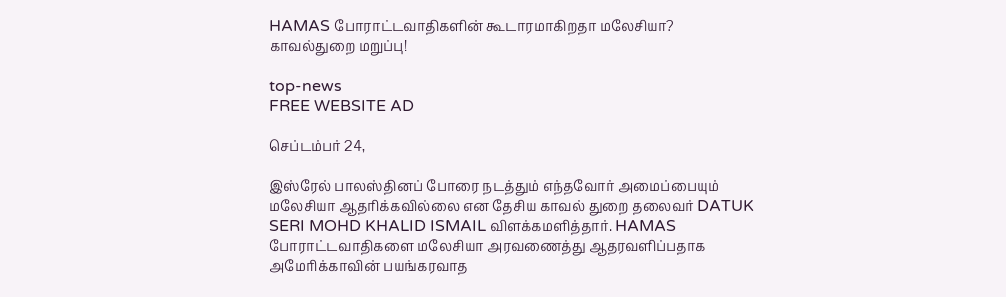HAMAS போராட்டவாதிகளின் கூடாரமாகிறதா மலேசியா? காவல்துறை மறுப்பு!

top-news
FREE WEBSITE AD

செப்டம்பர் 24,

இஸ்ரேல் பாலஸ்தினப் போரை நடத்தும் எந்தவோர் அமைப்பையும் மலேசியா ஆதரிக்கவில்லை என தேசிய காவல் துறை தலைவர் DATUK SERI MOHD KHALID ISMAIL விளக்கமளித்தார். HAMAS போராட்டவாதிகளை மலேசியா அரவணைத்து ஆதரவளிப்பதாக அமேரிக்காவின் பயங்கரவாத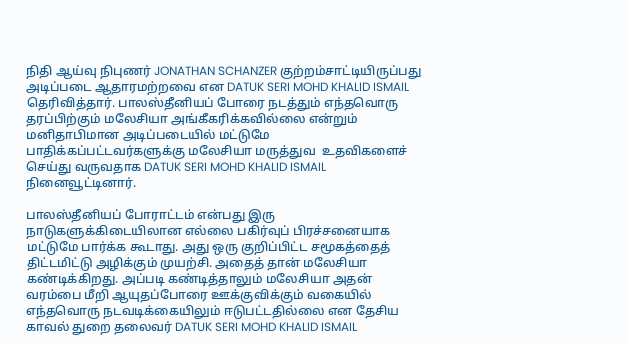நிதி ஆய்வு நிபுணர் JONATHAN SCHANZER குற்றம்சாட்டியிருப்பது அடிப்படை ஆதாரமற்றவை என DATUK SERI MOHD KHALID ISMAIL தெரிவித்தார். பாலஸ்தீனியப் போரை நடத்தும் எந்தவொரு தரப்பிற்கும் மலேசியா அங்கீகரிக்கவில்லை என்றும் மனிதாபிமான அடிப்படையில் மட்டுமே பாதிக்கப்பட்டவர்களுக்கு மலேசியா மருத்துவ  உதவிகளைச் செய்து வருவதாக DATUK SERI MOHD KHALID ISMAIL நினைவூட்டினார்.

பாலஸ்தீனியப் போராட்டம் என்பது இரு நாடுகளுக்கிடையிலான எல்லை பகிர்வுப் பிரச்சனையாக மட்டுமே பார்க்க கூடாது. அது ஒரு குறிப்பிட்ட சமூகத்தைத் திட்டமிட்டு அழிக்கும் முயற்சி. அதைத் தான் மலேசியா கண்டிக்கிறது. அப்படி கண்டித்தாலும் மலேசியா அதன் வரம்பை மீறி ஆயுதப்போரை ஊக்குவிக்கும் வகையில் எந்தவொரு நடவடிக்கையிலும் ஈடுபட்டதில்லை என தேசிய காவல் துறை தலைவர் DATUK SERI MOHD KHALID ISMAIL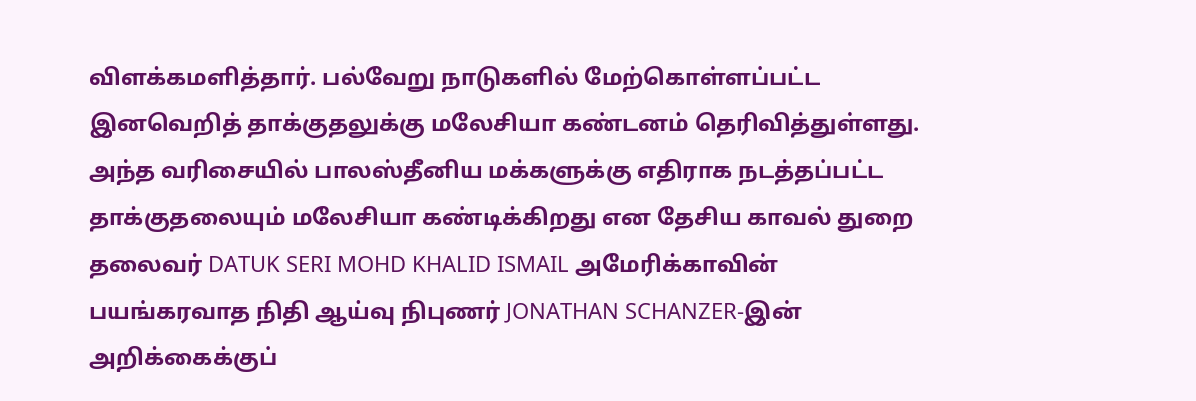விளக்கமளித்தார். பல்வேறு நாடுகளில் மேற்கொள்ளப்பட்ட இனவெறித் தாக்குதலுக்கு மலேசியா கண்டனம் தெரிவித்துள்ளது. அந்த வரிசையில் பாலஸ்தீனிய மக்களுக்கு எதிராக நடத்தப்பட்ட தாக்குதலையும் மலேசியா கண்டிக்கிறது என தேசிய காவல் துறை தலைவர் DATUK SERI MOHD KHALID ISMAIL அமேரிக்காவின் பயங்கரவாத நிதி ஆய்வு நிபுணர் JONATHAN SCHANZER-இன் அறிக்கைக்குப்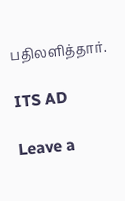பதிலளித்தார்.

ITS AD

Leave a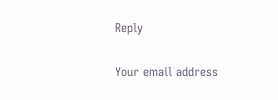Reply

Your email address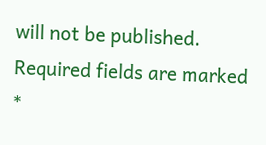will not be published. Required fields are marked *